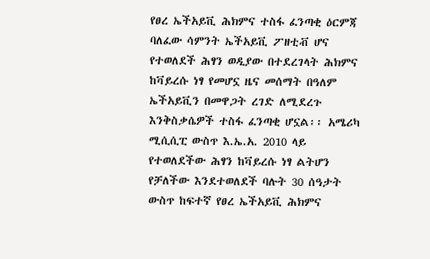የፀረ ኤችአይቪ ሕክምና ተስፋ ፈንጣቂ ዕርምጃ
ባለፈው ሳምንት ኤችአይቪ ፖዘቲቭ ሆና የተወለደች ሕፃን ወዲያው በተደረገላት ሕክምና ከቫይረሱ ነፃ የመሆኗ ዜና መሰማት በዓለም ኤችአይቪን በመዋጋት ረገድ ለሚደረጉ እንቅስቃሴዎች ተስፋ ፈንጣቂ ሆኗል፡፡ አሜሪካ ሚሲሲፒ ውስጥ እ.ኤ.አ. 2010 ላይ የተወለደችው ሕፃን ከቫይረሱ ነፃ ልትሆን የቻለችው እንደተወለደች ባሉት 30 ሰዓታት ውስጥ ከፍተኛ የፀረ ኤችአይቪ ሕክምና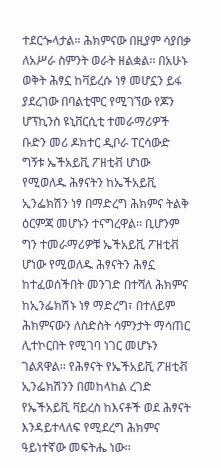ተደርጐላታል፡፡ ሕክምናው በዚያም ሳያበቃ ለአሥራ ስምንት ወራት ዘልቋል፡፡ በአሁኑ ወቅት ሕፃኗ ከቫይረሱ ነፃ መሆኗን ይፋ ያደረገው በባልቲሞር የሚገኘው የጆን ሆፕኪንስ ዩኒቨርሲቲ ተመራማሪዎች ቡድን መሪ ዶክተር ዲቦራ ፐርሳውድ ግኝቱ ኤችአይቪ ፖዘቲቭ ሆነው የሚወለዱ ሕፃናትን ከኤችአይቪ ኢንፌክሽን ነፃ በማድረግ ሕክምና ትልቅ ዕርምጃ መሆኑን ተናግረዋል፡፡ ቢሆንም ግን ተመራማሪዎቹ ኤችአይቪ ፖዘቲቭ ሆነው የሚወለዱ ሕፃናትን ሕፃኗ ከተፈወሰችበት መንገድ በተሻለ ሕክምና ከኢንፌክሽኑ ነፃ ማድረግ፣ በተለይም ሕክምናውን ለስድስት ሳምንታት ማሳጠር ሊተኮርበት የሚገባ ነገር መሆኑን ገልጸዋል፡፡ የሕፃናት የኤችአይቪ ፖዘቲቭ ኢንፌክሽንን በመከላከል ረገድ የኤችአይቪ ቫይረስ ከእናቶች ወደ ሕፃናት እንዳይተላለፍ የሚደረግ ሕክምና ዓይነተኛው መፍትሔ ነው፡፡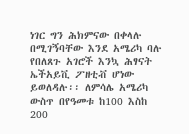ነገር ግን ሕክምናው በቀላሉ በሚገኝባቸው እንደ አሜሪካ ባሉ የበለጸጉ አገሮች እንኳ ሕፃናት ኤችአይቪ ፖዘቲቭ ሆነው ይወለዳሉ፡፡ ለምሳሌ አሜሪካ ውስጥ በየዓመቱ ከ100 እስከ 200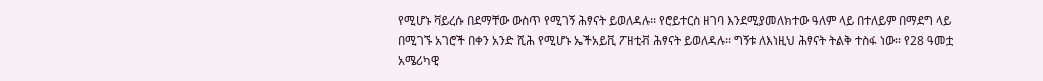የሚሆኑ ቫይረሱ በደማቸው ውስጥ የሚገኝ ሕፃናት ይወለዳሉ፡፡ የሮይተርስ ዘገባ እንደሚያመለክተው ዓለም ላይ በተለይም በማደግ ላይ በሚገኙ አገሮች በቀን አንድ ሺሕ የሚሆኑ ኤችአይቪ ፖዘቲቭ ሕፃናት ይወለዳሉ፡፡ ግኝቱ ለእነዚህ ሕፃናት ትልቅ ተስፋ ነው፡፡ የ28 ዓመቷ አሜሪካዊ